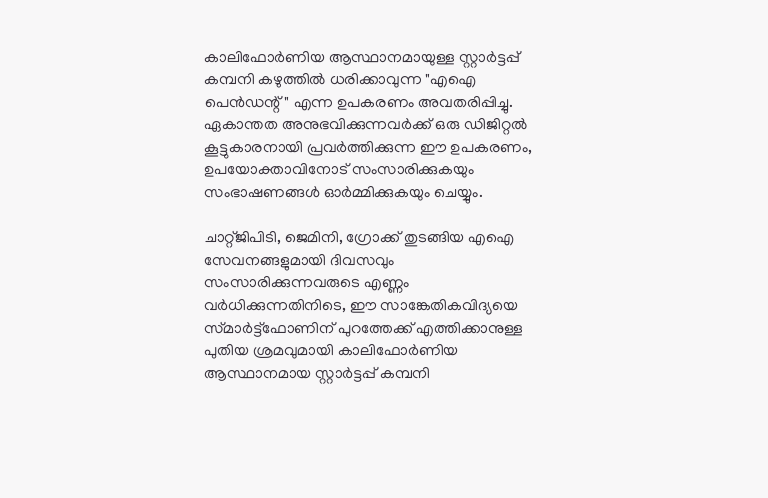കാലിഫോർണിയ ആസ്ഥാനമായുള്ള സ്റ്റാർട്ടപ്പ് കമ്പനി കഴുത്തിൽ ധരിക്കാവുന്ന "എഐ പെൻഡന്റ്" എന്ന ഉപകരണം അവതരിപ്പിച്ചു. ഏകാന്തത അനുഭവിക്കുന്നവർക്ക് ഒരു ഡിജിറ്റൽ കൂട്ടുകാരനായി പ്രവർത്തിക്കുന്ന ഈ ഉപകരണം, ഉപയോക്താവിനോട് സംസാരിക്കുകയും സംഭാഷണങ്ങൾ ഓർമ്മിക്കുകയും ചെയ്യും.

ചാറ്റ്ജിപിടി, ജെമിനി, ഗ്രോക്ക് തുടങ്ങിയ എഐ സേവനങ്ങളുമായി ദിവസവും സംസാരിക്കുന്നവരുടെ എണ്ണം വർധിക്കുന്നതിനിടെ, ഈ സാങ്കേതികവിദ്യയെ സ്‍മാർട്ട്ഫോണിന് പുറത്തേക്ക് എത്തിക്കാനുള്ള പുതിയ ശ്രമവുമായി കാലിഫോർണിയ ആസ്ഥാനമായ സ്റ്റാർട്ടപ്പ് കമ്പനി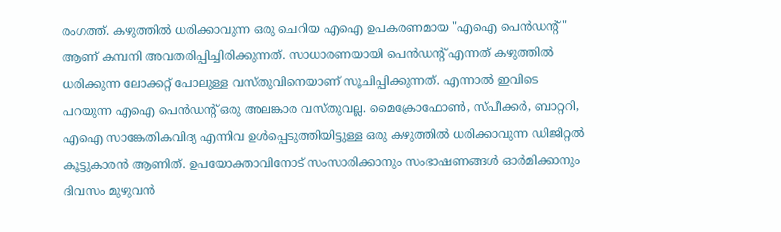രംഗത്ത്. കഴുത്തിൽ ധരിക്കാവുന്ന ഒരു ചെറിയ എഐ ഉപകരണമായ "എഐ പെൻഡന്റ്" ആണ് കമ്പനി അവതരിപ്പിച്ചിരിക്കുന്നത്. സാധാരണയായി പെൻഡന്റ് എന്നത് കഴുത്തിൽ ധരിക്കുന്ന ലോക്കറ്റ് പോലുള്ള വസ്‍തുവിനെയാണ് സൂചിപ്പിക്കുന്നത്. എന്നാൽ ഇവിടെ പറയുന്ന എഐ പെൻഡന്റ് ഒരു അലങ്കാര വസ്‍തുവല്ല. മൈക്രോഫോൺ, സ്‍പീക്കർ, ബാറ്ററി, എഐ സാങ്കേതികവിദ്യ എന്നിവ ഉൾപ്പെടുത്തിയിട്ടുള്ള ഒരു കഴുത്തിൽ ധരിക്കാവുന്ന ഡിജിറ്റൽ കൂട്ടുകാരൻ ആണിത്. ഉപയോക്താവിനോട് സംസാരിക്കാനും സംഭാഷണങ്ങൾ ഓർമിക്കാനും ദിവസം മുഴുവൻ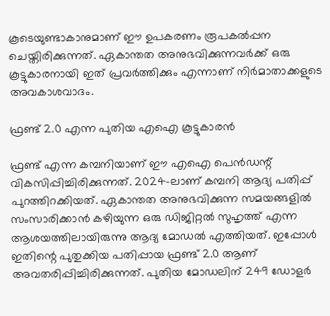കൂടെയുണ്ടാകാനുമാണ് ഈ ഉപകരണം രൂപകൽപ്പന ചെയ്തിരിക്കുന്നത്. ഏകാന്തത അനുഭവിക്കുന്നവർക്ക് ഒരു കൂട്ടുകാരനായി ഇത് പ്രവർത്തിക്കും എന്നാണ് നിർമാതാക്കളുടെ അവകാശവാദം.

ഫ്രണ്ട് 2.0 എന്ന പുതിയ എഐ കൂട്ടുകാരൻ

ഫ്രണ്ട് എന്ന കമ്പനിയാണ് ഈ എഐ പെൻഡന്റ് വികസിപ്പിച്ചിരിക്കുന്നത്. 2024-ലാണ് കമ്പനി ആദ്യ പതിപ്പ് പുറത്തിറക്കിയത്. ഏകാന്തത അനുഭവിക്കുന്ന സമയങ്ങളിൽ സംസാരിക്കാൻ കഴിയുന്ന ഒരു ഡിജിറ്റൽ സുഹൃത്ത് എന്ന ആശയത്തിലായിരുന്നു ആദ്യ മോഡൽ എത്തിയത്. ഇപ്പോൾ ഇതിന്റെ പുതുക്കിയ പതിപ്പായ ഫ്രണ്ട് 2.0 ആണ് അവതരിപ്പിച്ചിരിക്കുന്നത്. പുതിയ മോഡലിന് 249 ഡോളർ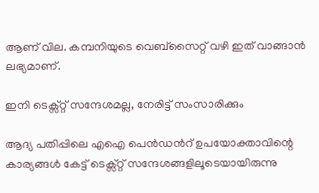ആണ് വില. കമ്പനിയുടെ വെബ്‌സൈറ്റ് വഴി ഇത് വാങ്ങാൻ ലഭ്യമാണ്.

ഇനി ടെക്സ്റ്റ് സന്ദേശമല്ല, നേരിട്ട് സംസാരിക്കും

ആദ്യ പതിപ്പിലെ എഐ പെൻഡന്‍റ് ഉപയോക്താവിന്റെ കാര്യങ്ങൾ കേട്ട് ടെക്സ്റ്റ് സന്ദേശങ്ങളിലൂടെയായിരുന്നു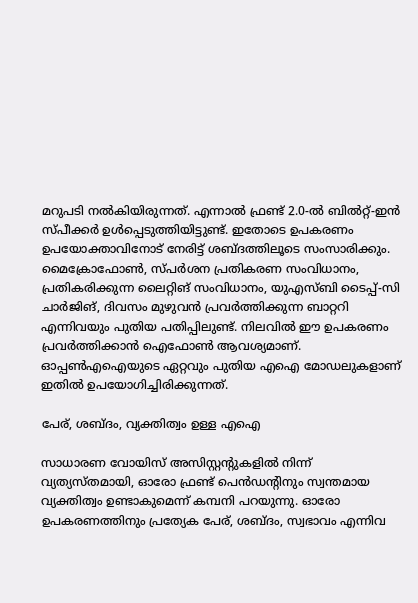മറുപടി നൽകിയിരുന്നത്. എന്നാൽ ഫ്രണ്ട് 2.0-ൽ ബിൽറ്റ്-ഇൻ സ്പീക്കർ ഉൾപ്പെടുത്തിയിട്ടുണ്ട്. ഇതോടെ ഉപകരണം ഉപയോക്താവിനോട് നേരിട്ട് ശബ്‍ദത്തിലൂടെ സംസാരിക്കും. മൈക്രോഫോൺ, സ്പർശന പ്രതികരണ സംവിധാനം, പ്രതികരിക്കുന്ന ലൈറ്റിങ് സംവിധാനം, യുഎസ്ബി ടൈപ്പ്-സി ചാർജിങ്, ദിവസം മുഴുവൻ പ്രവർത്തിക്കുന്ന ബാറ്ററി എന്നിവയും പുതിയ പതിപ്പിലുണ്ട്. നിലവിൽ ഈ ഉപകരണം പ്രവർത്തിക്കാൻ ഐഫോൺ ആവശ്യമാണ്. ഓപ്പൺഎഐയുടെ ഏറ്റവും പുതിയ എഐ മോഡലുകളാണ് ഇതിൽ ഉപയോഗിച്ചിരിക്കുന്നത്.

പേര്, ശബ്ദം, വ്യക്തിത്വം ഉള്ള എഐ

സാധാരണ വോയിസ് അസിസ്റ്റന്റുകളിൽ നിന്ന് വ്യത്യസ്‍തമായി, ഓരോ ഫ്രണ്ട് പെൻഡന്റിനും സ്വന്തമായ വ്യക്തിത്വം ഉണ്ടാകുമെന്ന് കമ്പനി പറയുന്നു. ഓരോ ഉപകരണത്തിനും പ്രത്യേക പേര്, ശബ്‍ദം, സ്വഭാവം എന്നിവ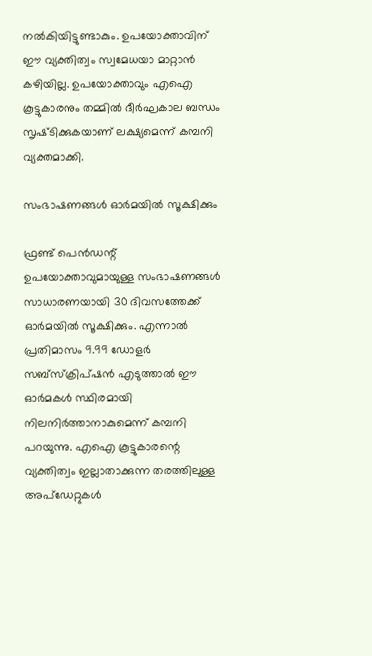നൽകിയിട്ടുണ്ടാകും. ഉപയോക്താവിന് ഈ വ്യക്തിത്വം സ്വമേധയാ മാറ്റാൻ കഴിയില്ല. ഉപയോക്താവും എഐ കൂട്ടുകാരനും തമ്മിൽ ദീർഘകാല ബന്ധം സൃഷ്‍ടിക്കുകയാണ് ലക്ഷ്യമെന്ന് കമ്പനി വ്യക്തമാക്കി.

സംഭാഷണങ്ങൾ ഓർമയിൽ സൂക്ഷിക്കും

ഫ്രണ്ട് പെൻഡന്റ് ഉപയോക്താവുമായുള്ള സംഭാഷണങ്ങൾ സാധാരണയായി 30 ദിവസത്തേക്ക് ഓർമയിൽ സൂക്ഷിക്കും. എന്നാൽ പ്രതിമാസം 9.99 ഡോളർ സബ്‌സ്‌ക്രിപ്ഷൻ എടുത്താൽ ഈ ഓർമകൾ സ്ഥിരമായി നിലനിർത്താനാകുമെന്ന് കമ്പനി പറയുന്നു. എഐ കൂട്ടുകാരന്റെ വ്യക്തിത്വം ഇല്ലാതാക്കുന്ന തരത്തിലുള്ള അപ്‌ഡേറ്റുകൾ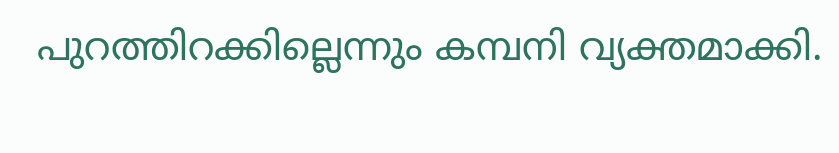പുറത്തിറക്കില്ലെന്നും കമ്പനി വ്യക്തമാക്കി.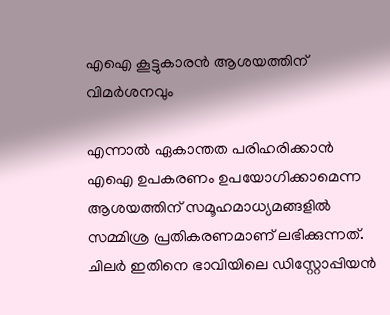എഐ കൂട്ടുകാരൻ ആശയത്തിന് വിമർശനവും

എന്നാൽ ഏകാന്തത പരിഹരിക്കാൻ എഐ ഉപകരണം ഉപയോഗിക്കാമെന്ന ആശയത്തിന് സമൂഹമാധ്യമങ്ങളിൽ സമ്മിശ്ര പ്രതികരണമാണ് ലഭിക്കുന്നത്. ചിലർ ഇതിനെ ഭാവിയിലെ ഡിസ്റ്റോപ്പിയൻ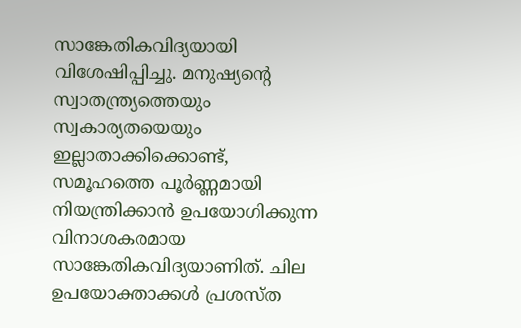സാങ്കേതികവിദ്യയായി വിശേഷിപ്പിച്ചു. മനുഷ്യന്റെ സ്വാതന്ത്ര്യത്തെയും സ്വകാര്യതയെയും ഇല്ലാതാക്കിക്കൊണ്ട്, സമൂഹത്തെ പൂർണ്ണമായി നിയന്ത്രിക്കാൻ ഉപയോഗിക്കുന്ന വിനാശകരമായ സാങ്കേതികവിദ്യയാണിത്. ചില ഉപയോക്താക്കൾ പ്രശസ്‍ത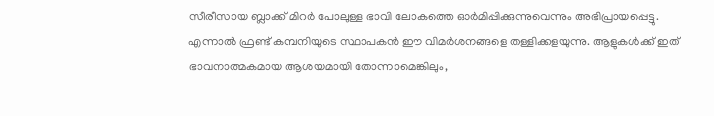സീരീസായ ബ്ലാക്ക് മിറർ പോലുള്ള ഭാവി ലോകത്തെ ഓർമിപ്പിക്കുന്നുവെന്നും അഭിപ്രായപ്പെട്ടു. എന്നാൽ ഫ്രണ്ട് കമ്പനിയുടെ സ്ഥാപകൻ ഈ വിമർശനങ്ങളെ തള്ളിക്കളയുന്നു. ആളുകൾക്ക് ഇത് ഭാവനാത്മകമായ ആശയമായി തോന്നാമെങ്കിലും,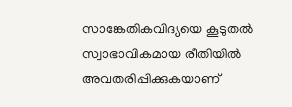സാങ്കേതികവിദ്യയെ കൂടുതൽ സ്വാഭാവികമായ രീതിയിൽ അവതരിപ്പിക്കുകയാണ്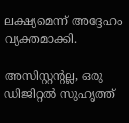ലക്ഷ്യമെന്ന് അദ്ദേഹം വ്യക്തമാക്കി.

അസിസ്റ്റന്റല്ല, ഒരു ഡിജിറ്റൽ സുഹൃത്ത്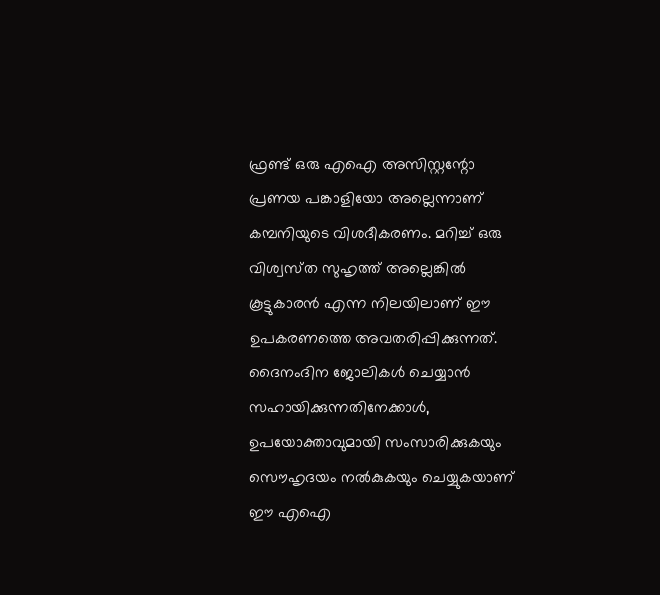ഫ്രണ്ട് ഒരു എഐ അസിസ്റ്റന്റോ പ്രണയ പങ്കാളിയോ അല്ലെന്നാണ് കമ്പനിയുടെ വിശദീകരണം. മറിച്ച് ഒരു വിശ്വസ്‍ത സുഹൃത്ത് അല്ലെങ്കിൽ കൂട്ടുകാരൻ എന്ന നിലയിലാണ് ഈ ഉപകരണത്തെ അവതരിപ്പിക്കുന്നത്. ദൈനംദിന ജോലികൾ ചെയ്യാൻ സഹായിക്കുന്നതിനേക്കാൾ, ഉപയോക്താവുമായി സംസാരിക്കുകയും സൌഹൃദയം നൽകുകയും ചെയ്യുകയാണ് ഈ എഐ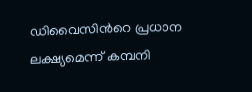ഡിവൈസിന്‍റെ പ്രധാന ലക്ഷ്യമെന്ന് കമ്പനി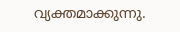വ്യക്തമാക്കുന്നു.